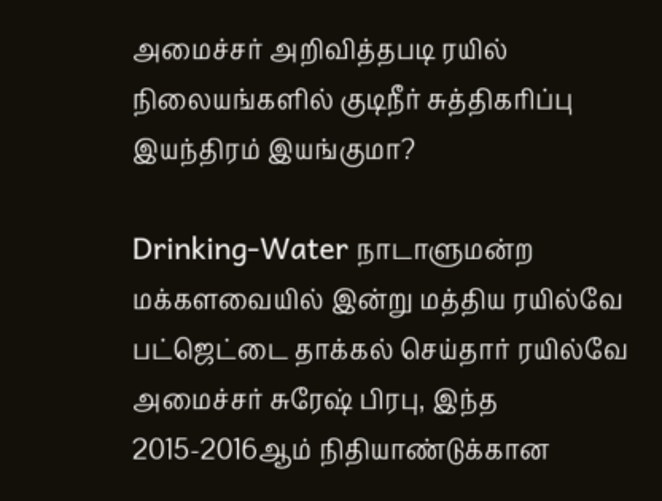அமைச்சர் அறிவித்தபடி ரயில் நிலையங்களில் குடிநீர் சுத்திகரிப்பு இயந்திரம் இயங்குமா?

Drinking-Water நாடாளுமன்ற மக்களவையில் இன்று மத்திய ரயில்வே பட்ஜெட்டை தாக்கல் செய்தார் ரயில்வே அமைச்சர் சுரேஷ் பிரபு, இந்த 2015-2016ஆம் நிதியாண்டுக்கான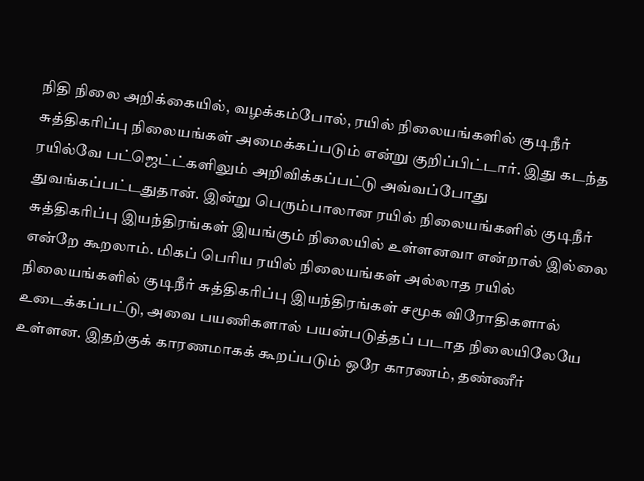நிதி நிலை அறிக்கையில், வழக்கம்போல், ரயில் நிலையங்களில் குடிநீர் சுத்திகரிப்பு நிலையங்கள் அமைக்கப்படும் என்று குறிப்பிட்டார். இது கடந்த ரயில்வே பட்ஜெட்ட்களிலும் அறிவிக்கப்பட்டு அவ்வப்போது துவங்கப்பட்டதுதான். இன்று பெரும்பாலான ரயில் நிலையங்களில் குடிநீர் சுத்திகரிப்பு இயந்திரங்கள் இயங்கும் நிலையில் உள்ளனவா என்றால் இல்லை என்றே கூறலாம். மிகப் பெரிய ரயில் நிலையங்கள் அல்லாத ரயில் நிலையங்களில் குடிநீர் சுத்திகரிப்பு இயந்திரங்கள் சமூக விரோதிகளால் உடைக்கப்பட்டு, அவை பயணிகளால் பயன்படுத்தப் படாத நிலையிலேயே உள்ளன. இதற்குக் காரணமாகக் கூறப்படும் ஒரே காரணம், தண்ணீர்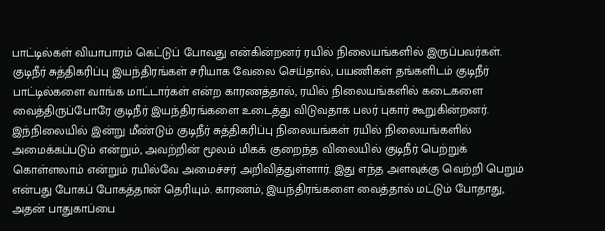பாட்டில்கள் வியாபாரம் கெட்டுப் போவது என்கின்றனர் ரயில் நிலையங்களில் இருப்பவர்கள். குடிநீர் சுத்திகரிப்பு இயந்திரங்கள் சரியாக வேலை செய்தால், பயணிகள் தங்களிடம் குடிநீர் பாட்டில்களை வாங்க மாட்டார்கள் என்ற காரணத்தால், ரயில் நிலையங்களில் கடைகளை வைத்திருப்போரே குடிநீர் இயந்திரங்களை உடைத்து விடுவதாக பலர் புகார் கூறுகின்றனர். இந்நிலையில் இன்று மீண்டும் குடிநீர் சுத்திகரிப்பு நிலையங்கள் ரயில் நிலையங்களில் அமைக்கப்படும் என்றும், அவற்றின் மூலம் மிகக் குறைந்த விலையில் குடிநீர் பெற்றுக் கொள்ளலாம் என்றும் ரயில்வே அமைச்சர் அறிவித்துள்ளார். இது எந்த அளவுக்கு வெற்றி பெறும் என்பது போகப் போகத்தான் தெரியும். காரணம், இயந்திரங்களை வைத்தால் மட்டும் போதாது, அதன் பாதுகாப்பை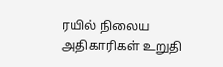ரயில் நிலைய அதிகாரிகள் உறுதி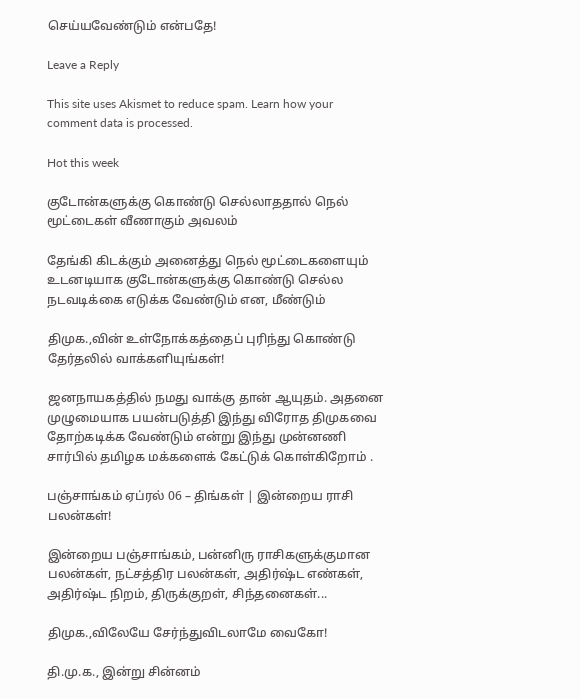செய்யவேண்டும் என்பதே!

Leave a Reply

This site uses Akismet to reduce spam. Learn how your comment data is processed.

Hot this week

குடோன்களுக்கு கொண்டு செல்லாததால் நெல் மூட்டைகள் வீணாகும் அவலம்

தேங்கி கிடக்கும் அனைத்து நெல் மூட்டைகளையும் உடனடியாக குடோன்களுக்கு கொண்டு செல்ல நடவடிக்கை எடுக்க வேண்டும் என, மீண்டும்

திமுக.,வின் உள்நோக்கத்தைப் புரிந்து கொண்டு தேர்தலில் வாக்களியுங்கள்!

ஜனநாயகத்தில் நமது வாக்கு தான் ஆயுதம். அதனை முழுமையாக பயன்படுத்தி இந்து விரோத திமுகவை தோற்கடிக்க வேண்டும் என்று இந்து முன்னணி சார்பில் தமிழக மக்களைக் கேட்டுக் கொள்கிறோம் .

பஞ்சாங்கம் ஏப்ரல் 06 – திங்கள் | இன்றைய ராசி பலன்கள்!

இன்றைய பஞ்சாங்கம், பன்னிரு ராசிகளுக்குமான பலன்கள், நட்சத்திர பலன்கள், அதிர்ஷ்ட எண்கள், அதிர்ஷ்ட நிறம், திருக்குறள், சிந்தனைகள்...

திமுக.,விலேயே சேர்ந்துவிடலாமே வைகோ!

தி.மு.க., இன்று சின்னம்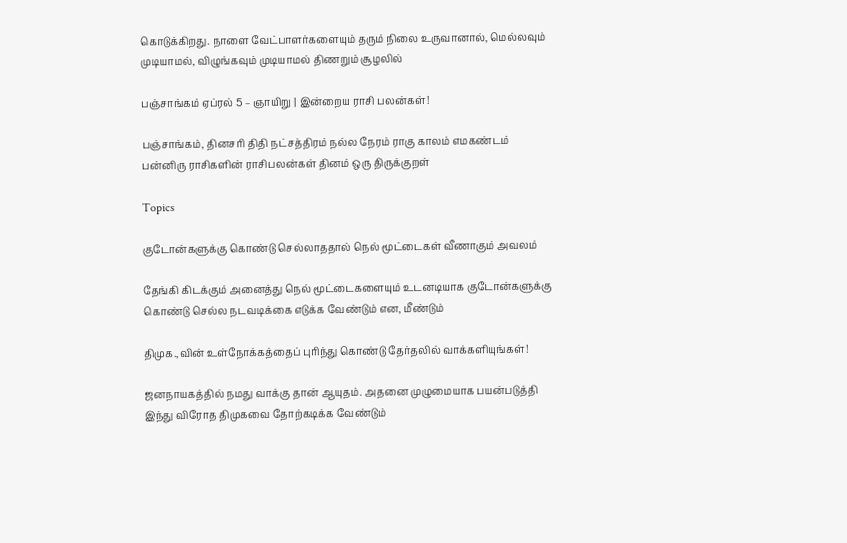கொடுக்கிறது. நாளை வேட்பாளர்களையும் தரும் நிலை உருவானால், மெல்லவும் முடியாமல், விழுங்கவும் முடியாமல் திணறும் சூழலில்

பஞ்சாங்கம் ஏப்ரல் 5 – ஞாயிறு | இன்றைய ராசி பலன்கள்!

பஞ்சாங்கம், தினசரி திதி நட்சத்திரம் நல்ல நேரம் ராகு காலம் எமகண்டம் பன்னிரு ராசிகளின் ராசிபலன்கள் தினம் ஒரு திருக்குறள்

Topics

குடோன்களுக்கு கொண்டு செல்லாததால் நெல் மூட்டைகள் வீணாகும் அவலம்

தேங்கி கிடக்கும் அனைத்து நெல் மூட்டைகளையும் உடனடியாக குடோன்களுக்கு கொண்டு செல்ல நடவடிக்கை எடுக்க வேண்டும் என, மீண்டும்

திமுக.,வின் உள்நோக்கத்தைப் புரிந்து கொண்டு தேர்தலில் வாக்களியுங்கள்!

ஜனநாயகத்தில் நமது வாக்கு தான் ஆயுதம். அதனை முழுமையாக பயன்படுத்தி இந்து விரோத திமுகவை தோற்கடிக்க வேண்டும்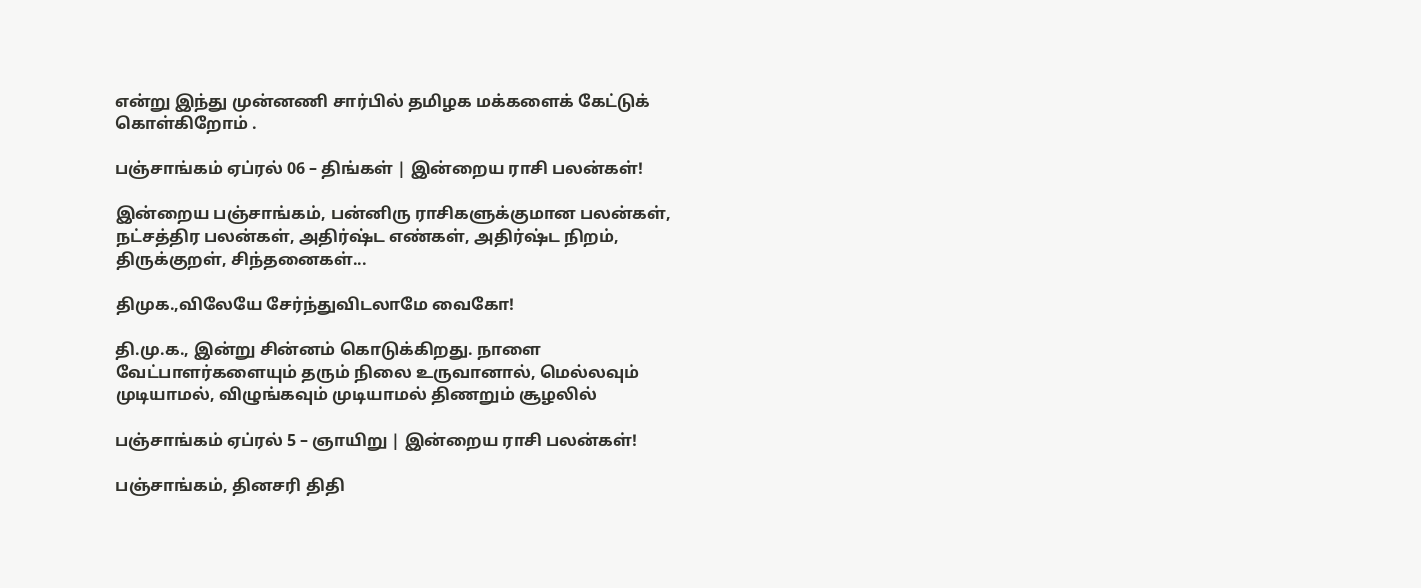என்று இந்து முன்னணி சார்பில் தமிழக மக்களைக் கேட்டுக் கொள்கிறோம் .

பஞ்சாங்கம் ஏப்ரல் 06 – திங்கள் | இன்றைய ராசி பலன்கள்!

இன்றைய பஞ்சாங்கம், பன்னிரு ராசிகளுக்குமான பலன்கள், நட்சத்திர பலன்கள், அதிர்ஷ்ட எண்கள், அதிர்ஷ்ட நிறம், திருக்குறள், சிந்தனைகள்...

திமுக.,விலேயே சேர்ந்துவிடலாமே வைகோ!

தி.மு.க., இன்று சின்னம் கொடுக்கிறது. நாளை வேட்பாளர்களையும் தரும் நிலை உருவானால், மெல்லவும் முடியாமல், விழுங்கவும் முடியாமல் திணறும் சூழலில்

பஞ்சாங்கம் ஏப்ரல் 5 – ஞாயிறு | இன்றைய ராசி பலன்கள்!

பஞ்சாங்கம், தினசரி திதி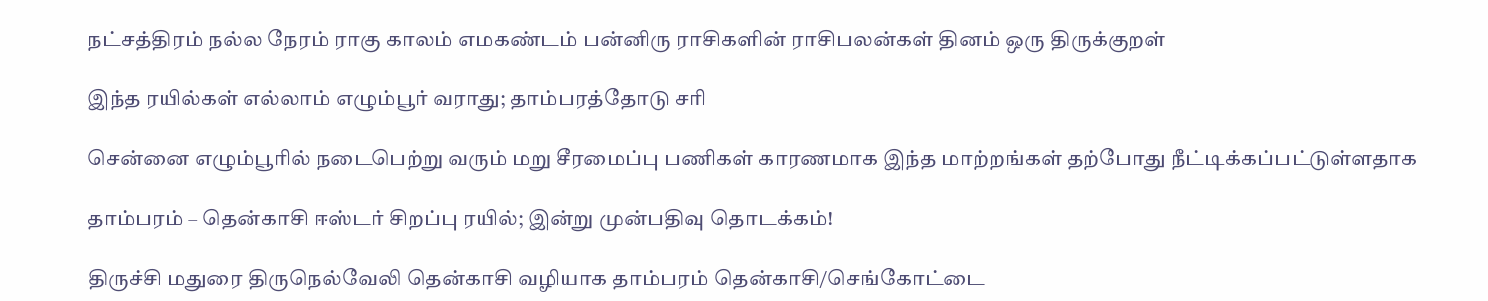நட்சத்திரம் நல்ல நேரம் ராகு காலம் எமகண்டம் பன்னிரு ராசிகளின் ராசிபலன்கள் தினம் ஒரு திருக்குறள்

இந்த ரயில்கள் எல்லாம் எழும்பூர் வராது; தாம்பரத்தோடு சரி

சென்னை எழும்பூரில் நடைபெற்று வரும் மறு சீரமைப்பு பணிகள் காரணமாக இந்த மாற்றங்கள் தற்போது நீட்டிக்கப்பட்டுள்ளதாக‌

தாம்பரம் – தென்காசி ஈஸ்டர் சிறப்பு ரயில்; இன்று முன்பதிவு தொடக்கம்!

திருச்சி மதுரை திருநெல்வேலி தென்காசி வழியாக தாம்பரம் தென்காசி/செங்கோட்டை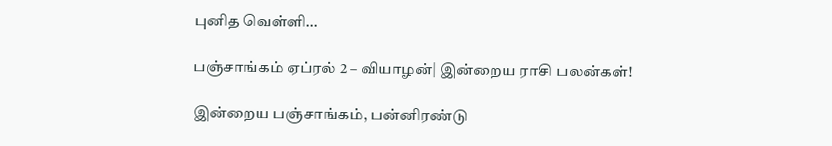புனித வெள்ளி...

பஞ்சாங்கம் ஏப்ரல் 2 – வியாழன்| இன்றைய ராசி பலன்கள்!

இன்றைய பஞ்சாங்கம், பன்னிரண்டு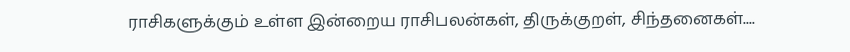ராசிகளுக்கும் உள்ள இன்றைய ராசிபலன்கள், திருக்குறள், சிந்தனைகள்....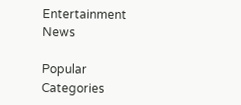Entertainment News

Popular Categories